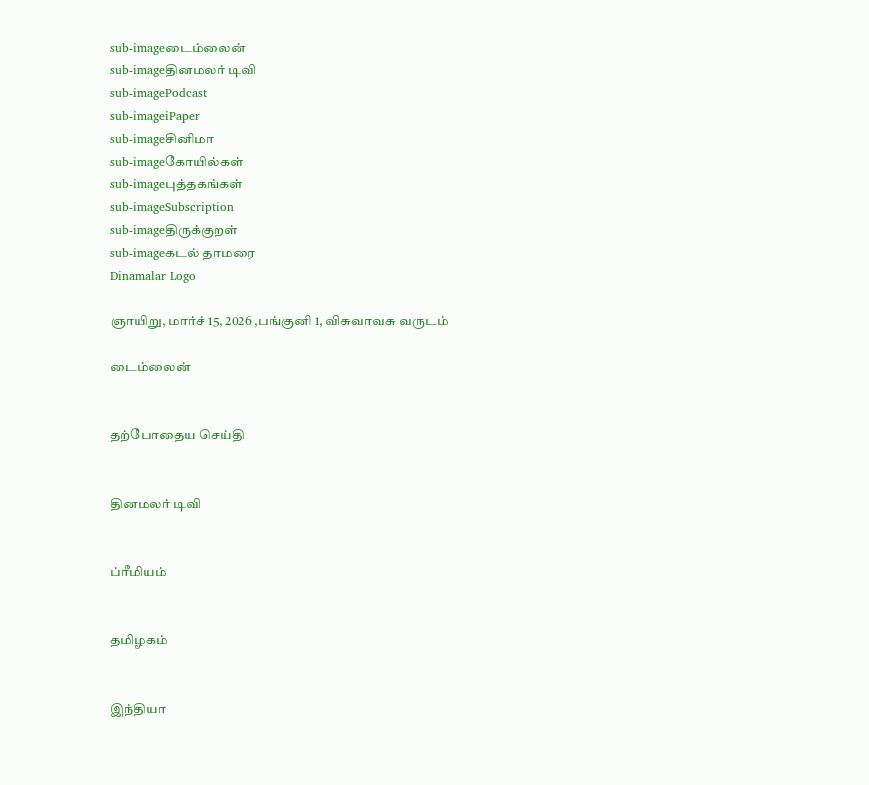sub-imageடைம்லைன்
sub-imageதினமலர் டிவி
sub-imagePodcast
sub-imageiPaper
sub-imageசினிமா
sub-imageகோயில்கள்
sub-imageபுத்தகங்கள்
sub-imageSubscription
sub-imageதிருக்குறள்
sub-imageகடல் தாமரை
Dinamalar Logo

ஞாயிறு, மார்ச் 15, 2026 ,பங்குனி 1, விசுவாவசு வருடம்

டைம்லைன்


தற்போதைய செய்தி


தினமலர் டிவி


ப்ரீமியம்


தமிழகம்


இந்தியா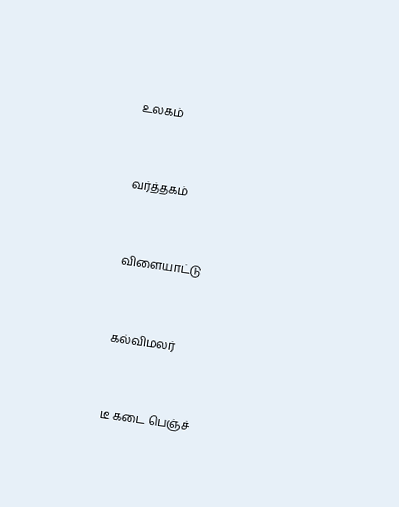உலகம்


வர்த்தகம்


விளையாட்டு


கல்விமலர்


டீ கடை பெஞ்ச்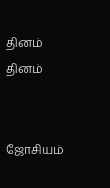தினம் தினம்


ஜோசியம்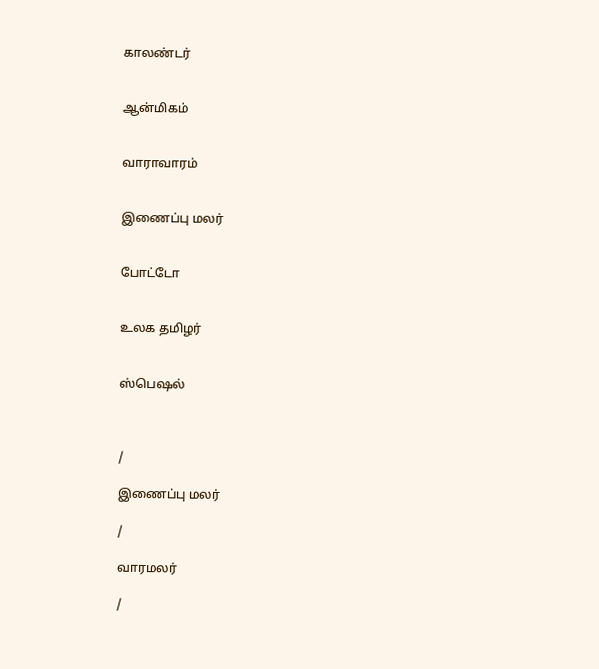காலண்டர்


ஆன்மிகம்


வாராவாரம்


இணைப்பு மலர்


போட்டோ


உலக தமிழர்


ஸ்பெஷல்



/

இணைப்பு மலர்

/

வாரமலர்

/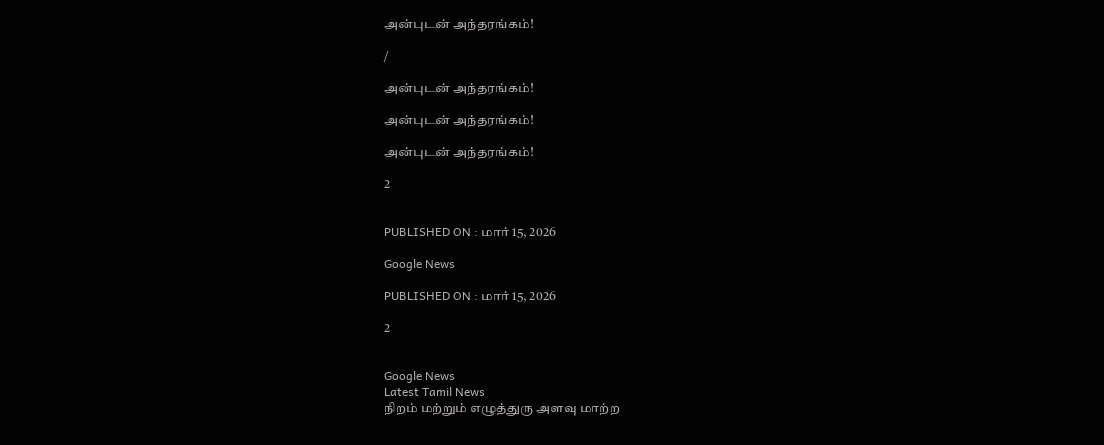அன்புடன் அந்தரங்கம்!

/

அன்புடன் அந்தரங்கம்!

அன்புடன் அந்தரங்கம்!

அன்புடன் அந்தரங்கம்!

2


PUBLISHED ON : மார் 15, 2026

Google News

PUBLISHED ON : மார் 15, 2026

2


Google News
Latest Tamil News
நிறம் மற்றும் எழுத்துரு அளவு மாற்ற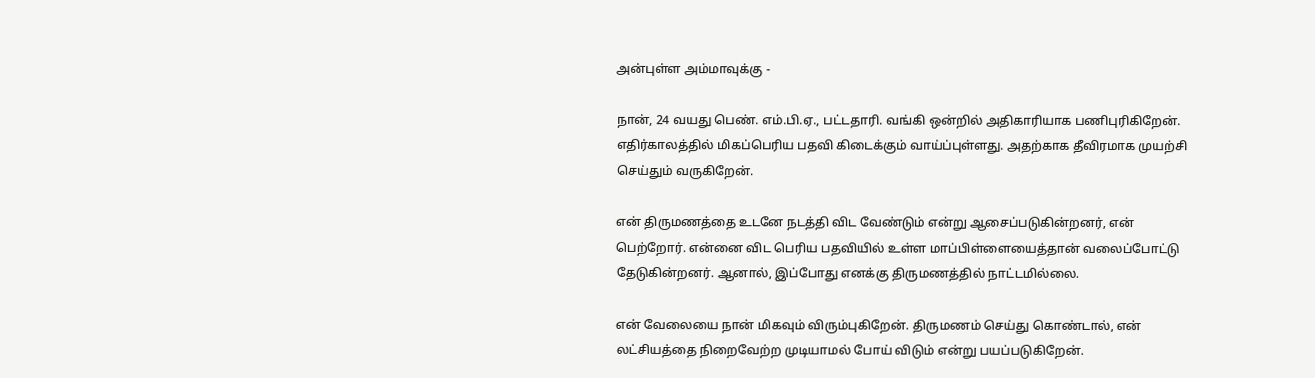அன்புள்ள அம்மாவுக்கு -

நான், 24 வயது பெண். எம்.பி.ஏ., பட்டதாரி. வங்கி ஒன்றில் அதிகாரியாக பணிபுரிகிறேன். எதிர்காலத்தில் மிகப்பெரிய பதவி கிடைக்கும் வாய்ப்புள்ளது. அதற்காக தீவிரமாக முயற்சி செய்தும் வருகிறேன்.

என் திருமணத்தை உடனே நடத்தி விட வேண்டும் என்று ஆசைப்படுகின்றனர், என் பெற்றோர். என்னை விட பெரிய பதவியில் உள்ள மாப்பிள்ளையைத்தான் வலைப்போட்டு தேடுகின்றனர். ஆனால், இப்போது எனக்கு திருமணத்தில் நாட்டமில்லை.

என் வேலையை நான் மிகவும் விரும்புகிறேன். திருமணம் செய்து கொண்டால், என் லட்சியத்தை நிறைவேற்ற முடியாமல் போய் விடும் என்று பயப்படுகிறேன்.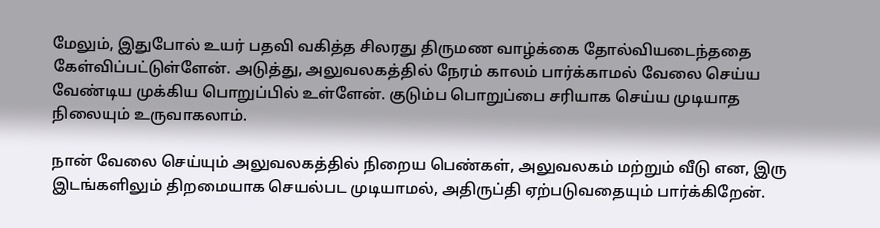மேலும், இதுபோல் உயர் பதவி வகித்த சிலரது திருமண வாழ்க்கை தோல்வியடைந்ததை கேள்விப்பட்டுள்ளேன். அடுத்து, அலுவலகத்தில் நேரம் காலம் பார்க்காமல் வேலை செய்ய வேண்டிய முக்கிய பொறுப்பில் உள்ளேன். குடும்ப பொறுப்பை சரியாக செய்ய முடியாத நிலையும் உருவாகலாம்.

நான் வேலை செய்யும் அலுவலகத்தில் நிறைய பெண்கள், அலுவலகம் மற்றும் வீடு என, இரு இடங்களிலும் திறமையாக செயல்பட முடியாமல், அதிருப்தி ஏற்படுவதையும் பார்க்கிறேன்.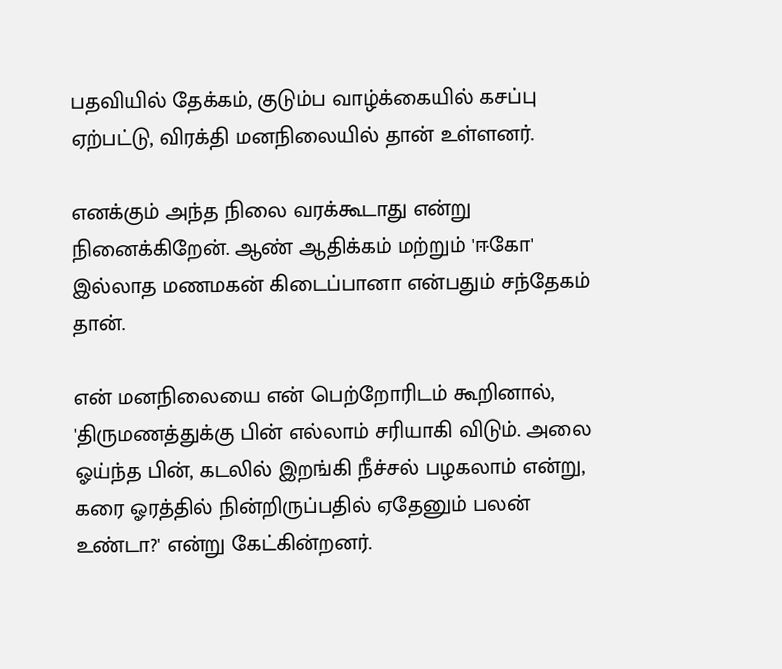பதவியில் தேக்கம், குடும்ப வாழ்க்கையில் கசப்பு ஏற்பட்டு, விரக்தி மனநிலையில் தான் உள்ளனர்.

எனக்கும் அந்த நிலை வரக்கூடாது என்று நினைக்கிறேன். ஆண் ஆதிக்கம் மற்றும் 'ஈகோ' இல்லாத மணமகன் கிடைப்பானா என்பதும் சந்தேகம் தான்.

என் மனநிலையை என் பெற்றோரிடம் கூறினால், 'திருமணத்துக்கு பின் எல்லாம் சரியாகி விடும். அலை ஓய்ந்த பின், கடலில் இறங்கி நீச்சல் பழகலாம் என்று, கரை ஓரத்தில் நின்றிருப்பதில் ஏதேனும் பலன் உண்டா?' என்று கேட்கின்றனர்.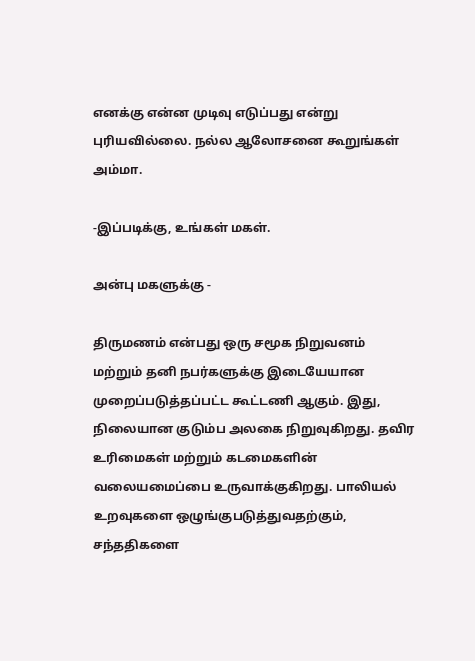எனக்கு என்ன முடிவு எடுப்பது என்று புரியவில்லை. நல்ல ஆலோசனை கூறுங்கள் அம்மா.

-இப்படிக்கு, உங்கள் மகள்.

அன்பு மகளுக்கு -

திருமணம் என்பது ஒரு சமூக நிறுவனம் மற்றும் தனி நபர்களுக்கு இடையேயான முறைப்படுத்தப்பட்ட கூட்டணி ஆகும். இது, நிலையான குடும்ப அலகை நிறுவுகிறது. தவிர உரிமைகள் மற்றும் கடமைகளின் வலையமைப்பை உருவாக்குகிறது. பாலியல் உறவுகளை ஒழுங்குபடுத்துவதற்கும், சந்ததிகளை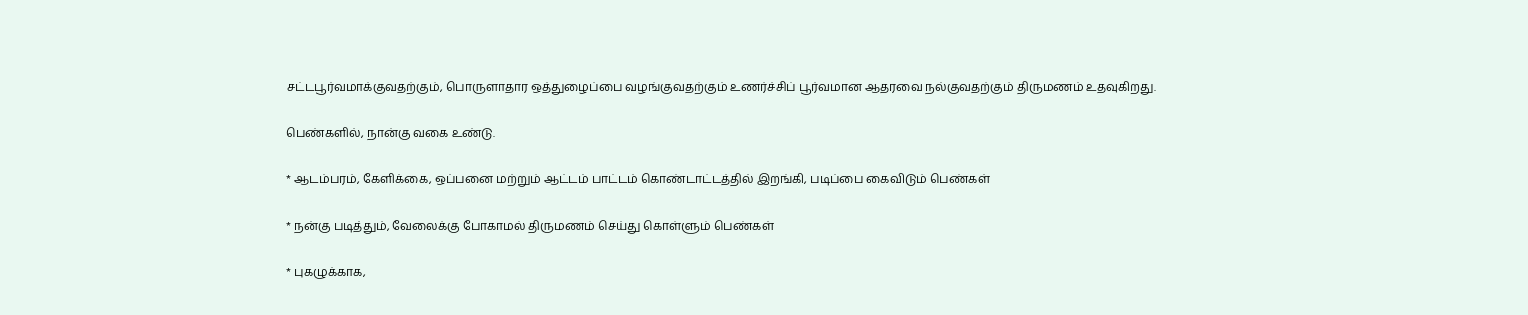சட்டபூர்வமாக்குவதற்கும், பொருளாதார ஒத்துழைப்பை வழங்குவதற்கும் உணர்ச்சிப் பூர்வமான ஆதரவை நல்குவதற்கும் திருமணம் உதவுகிறது.

பெண்களில், நான்கு வகை உண்டு.

* ஆடம்பரம், கேளிக்கை, ஒப்பனை மற்றும் ஆட்டம் பாட்டம் கொண்டாட்டத்தில் இறங்கி, படிப்பை கைவிடும் பெண்கள்

* நன்கு படித்தும், வேலைக்கு போகாமல் திருமணம் செய்து கொள்ளும் பெண்கள்

* புகழுக்காக,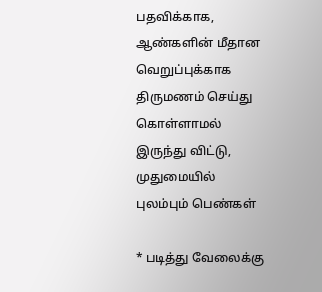பதவிக்காக, ஆண்களின் மீதான வெறுப்புக்காக திருமணம் செய்து கொள்ளாமல் இருந்து விட்டு, முதுமையில் புலம்பும் பெண்கள்

* படித்து வேலைக்கு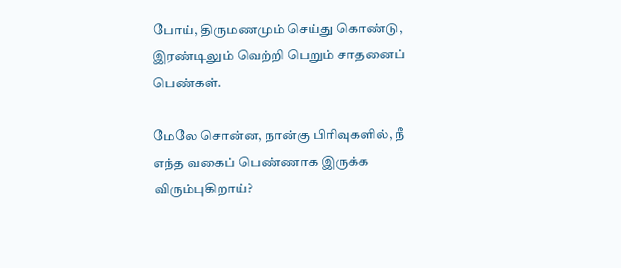போய், திருமணமும் செய்து கொண்டு, இரண்டிலும் வெற்றி பெறும் சாதனைப் பெண்கள்.

மேலே சொன்ன, நான்கு பிரிவுகளில், நீ எந்த வகைப் பெண்ணாக இருக்க விரும்புகிறாய்?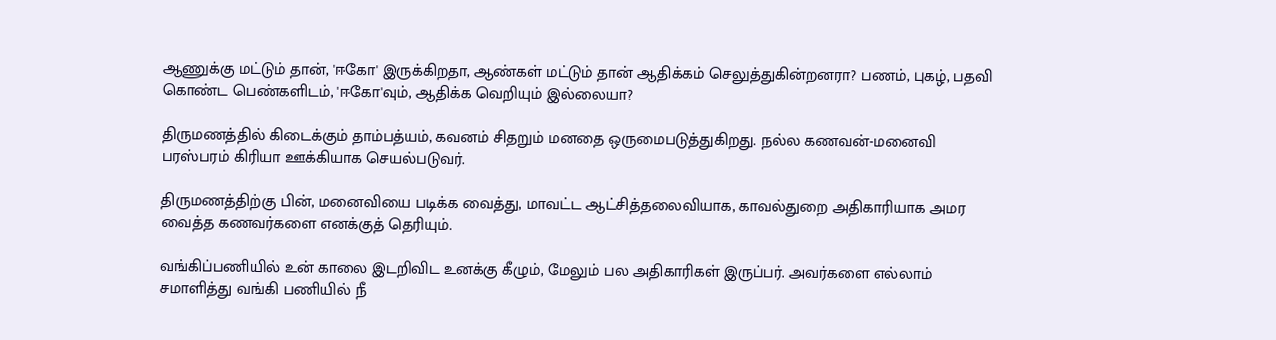ஆணுக்கு மட்டும் தான், 'ஈகோ' இருக்கிறதா, ஆண்கள் மட்டும் தான் ஆதிக்கம் செலுத்துகின்றனரா? பணம், புகழ், பதவி கொண்ட பெண்களிடம், 'ஈகோ'வும், ஆதிக்க வெறியும் இல்லையா?

திருமணத்தில் கிடைக்கும் தாம்பத்யம், கவனம் சிதறும் மனதை ஒருமைபடுத்துகிறது. நல்ல கணவன்-மனைவி பரஸ்பரம் கிரியா ஊக்கியாக செயல்படுவர்.

திருமணத்திற்கு பின், மனைவியை படிக்க வைத்து, மாவட்ட ஆட்சித்தலைவியாக, காவல்துறை அதிகாரியாக அமர வைத்த கணவர்களை எனக்குத் தெரியும்.

வங்கிப்பணியில் உன் காலை இடறிவிட உனக்கு கீழும், மேலும் பல அதிகாரிகள் இருப்பர். அவர்களை எல்லாம் சமாளித்து வங்கி பணியில் நீ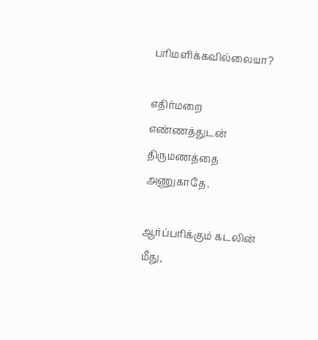பரிமளிக்கவில்லையா?

எதிர்மறை எண்ணத்துடன் திருமணத்தை அணுகாதே.

ஆர்ப்பரிக்கும் கடலின் மீது,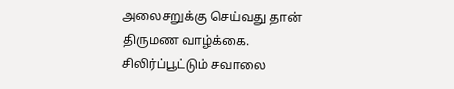அலைசறுக்கு செய்வது தான் திருமண வாழ்க்கை. சிலிர்ப்பூட்டும் சவாலை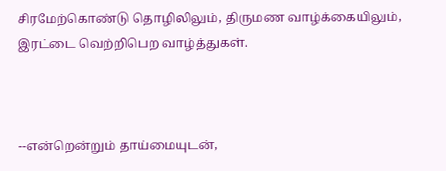சிரமேற்கொண்டு தொழிலிலும், திருமண வாழ்க்கையிலும், இரட்டை வெற்றிபெற வாழ்த்துகள்.



--என்றென்றும் தாய்மையுடன்,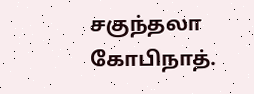சகுந்தலா கோபிநாத்.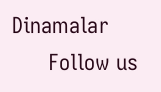Dinamalar
      Follow us